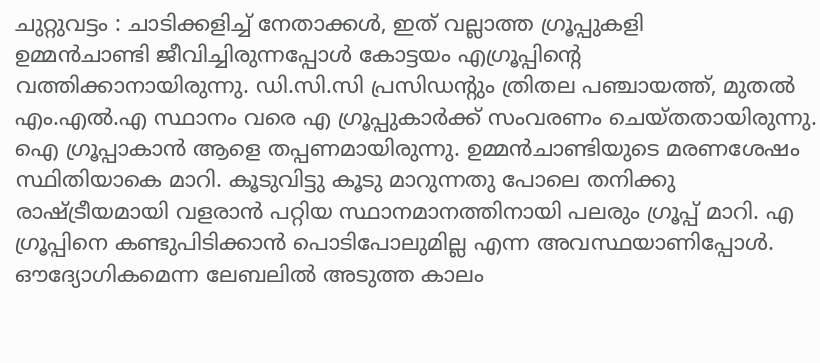ചുറ്റുവട്ടം : ചാടിക്കളിച്ച് നേതാക്കൾ, ഇത് വല്ലാത്ത ഗ്രൂപ്പുകളി
ഉമ്മൻചാണ്ടി ജീവിച്ചിരുന്നപ്പോൾ കോട്ടയം എഗ്രൂപ്പിന്റെ വത്തിക്കാനായിരുന്നു. ഡി.സി.സി പ്രസിഡന്റും ത്രിതല പഞ്ചായത്ത്, മുതൽ എം.എൽ.എ സ്ഥാനം വരെ എ ഗ്രൂപ്പുകാർക്ക് സംവരണം ചെയ്തതായിരുന്നു. ഐ ഗ്രൂപ്പാകാൻ ആളെ തപ്പണമായിരുന്നു. ഉമ്മൻചാണ്ടിയുടെ മരണശേഷം സ്ഥിതിയാകെ മാറി. കൂടുവിട്ടു കൂടു മാറുന്നതു പോലെ തനിക്കു രാഷ്ട്രീയമായി വളരാൻ പറ്റിയ സ്ഥാനമാനത്തിനായി പലരും ഗ്രൂപ്പ് മാറി. എ ഗ്രൂപ്പിനെ കണ്ടുപിടിക്കാൻ പൊടിപോലുമില്ല എന്ന അവസ്ഥയാണിപ്പോൾ. ഔദ്യോഗികമെന്ന ലേബലിൽ അടുത്ത കാലം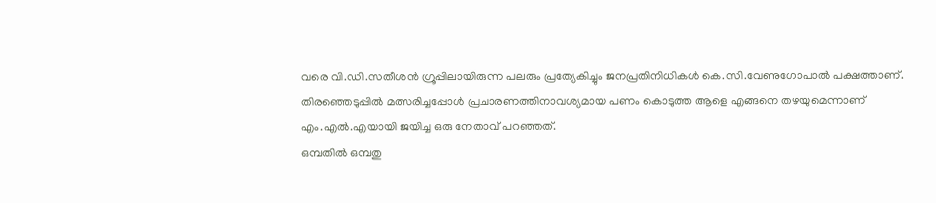വരെ വി.ഡി.സതീശൻ ഗ്രൂപ്പിലായിരുന്ന പലരും പ്രത്യേകിച്ചും ജനപ്രതിനിധികൾ കെ.സി.വേണുഗോപാൽ പക്ഷത്താണ്. തിരഞ്ഞെടുപ്പിൽ മത്സരിച്ചപ്പോൾ പ്രചാരണത്തിനാവശ്യമായ പണം കൊടുത്ത ആളെ എങ്ങനെ തഴയുമെന്നാണ് എം.എൽ.എയായി ജയിച്ച ഒരു നേതാവ് പറഞ്ഞത്.
ഒമ്പതിൽ ഒമ്പതു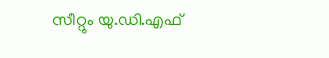സീറ്റും യു.ഡി.എഫ്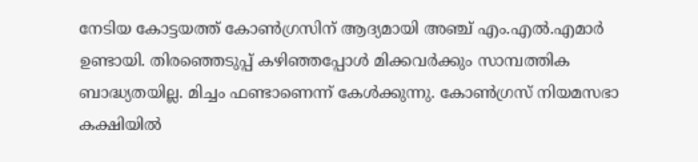നേടിയ കോട്ടയത്ത് കോൺഗ്രസിന് ആദ്യമായി അഞ്ച് എം.എൽ.എമാർ ഉണ്ടായി. തിരഞ്ഞെടുപ്പ് കഴിഞ്ഞപ്പോൾ മിക്കവർക്കും സാമ്പത്തിക ബാദ്ധ്യതയില്ല. മിച്ചം ഫണ്ടാണെന്ന് കേൾക്കുന്നു. കോൺഗ്രസ് നിയമസഭാ കക്ഷിയിൽ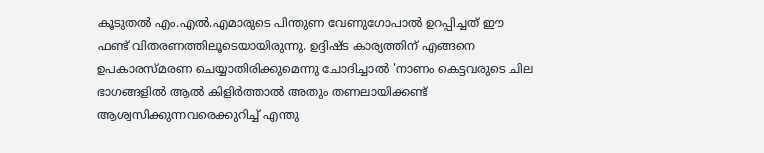കൂടുതൽ എം.എൽ.എമാരുടെ പിന്തുണ വേണുഗോപാൽ ഉറപ്പിച്ചത് ഈ ഫണ്ട് വിതരണത്തിലൂടെയായിരുന്നു. ഉദ്ദിഷ്ട കാര്യത്തിന് എങ്ങനെ ഉപകാരസ്മരണ ചെയ്യാതിരിക്കുമെന്നു ചോദിച്ചാൽ 'നാണം കെട്ടവരുടെ ചില ഭാഗങ്ങളിൽ ആൽ കിളിർത്താൽ അതും തണലായിക്കണ്ട് ആശ്വസിക്കുന്നവരെക്കുറിച്ച് എന്തു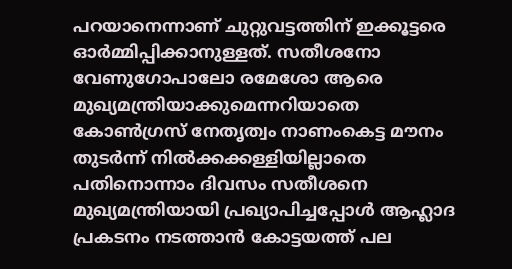പറയാനെന്നാണ് ചുറ്റുവട്ടത്തിന് ഇക്കൂട്ടരെ ഓർമ്മിപ്പിക്കാനുള്ളത്. സതീശനോ വേണുഗോപാലോ രമേശോ ആരെ മുഖ്യമന്ത്രിയാക്കുമെന്നറിയാതെ കോൺഗ്രസ് നേതൃത്വം നാണംകെട്ട മൗനം തുടർന്ന് നിൽക്കക്കള്ളിയില്ലാതെ പതിനൊന്നാം ദിവസം സതീശനെ മുഖ്യമന്ത്രിയായി പ്രഖ്യാപിച്ചപ്പോൾ ആഹ്ലാദ പ്രകടനം നടത്താൻ കോട്ടയത്ത് പല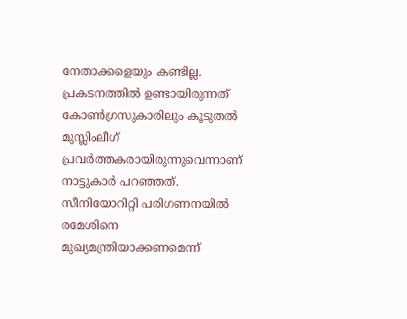നേതാക്കളെയും കണ്ടില്ല. പ്രകടനത്തിൽ ഉണ്ടായിരുന്നത് കോൺഗ്രസുകാരിലും കൂടുതൽ മുസ്ലിംലീഗ് പ്രവർത്തകരായിരുന്നുവെന്നാണ് നാട്ടുകാർ പറഞ്ഞത്.
സീനിയോറിറ്റി പരിഗണനയിൽ രമേശിനെ മുഖ്യമന്ത്രിയാക്കണമെന്ന്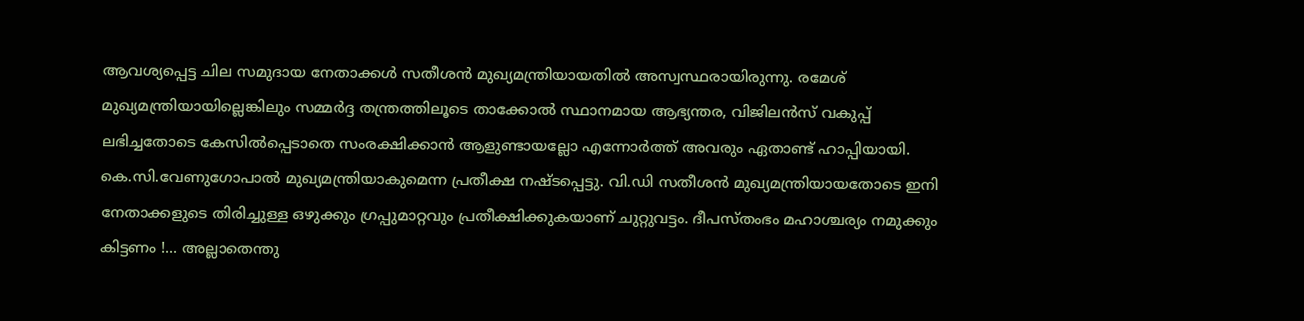ആവശ്യപ്പെട്ട ചില സമുദായ നേതാക്കൾ സതീശൻ മുഖ്യമന്ത്രിയായതിൽ അസ്വസ്ഥരായിരുന്നു. രമേശ് മുഖ്യമന്ത്രിയായില്ലെങ്കിലും സമ്മർദ്ദ തന്ത്രത്തിലൂടെ താക്കോൽ സ്ഥാനമായ ആഭ്യന്തര, വിജിലൻസ് വകുപ്പ് ലഭിച്ചതോടെ കേസിൽപ്പെടാതെ സംരക്ഷിക്കാൻ ആളുണ്ടായല്ലോ എന്നോർത്ത് അവരും ഏതാണ്ട് ഹാപ്പിയായി. കെ.സി.വേണുഗോപാൽ മുഖ്യമന്ത്രിയാകുമെന്ന പ്രതീക്ഷ നഷ്ടപ്പെട്ടു. വി.ഡി സതീശൻ മുഖ്യമന്ത്രിയായതോടെ ഇനി നേതാക്കളുടെ തിരിച്ചുള്ള ഒഴുക്കും ഗ്രപ്പുമാറ്റവും പ്രതീക്ഷിക്കുകയാണ് ചുറ്റുവട്ടം. ദീപസ്തംഭം മഹാശ്ചര്യം നമുക്കും കിട്ടണം !... അല്ലാതെന്തു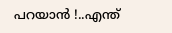പറയാൻ !..എന്ത്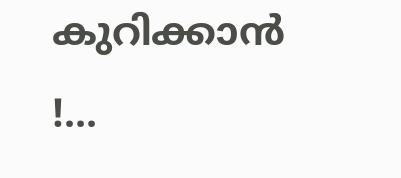കുറിക്കാൻ !...